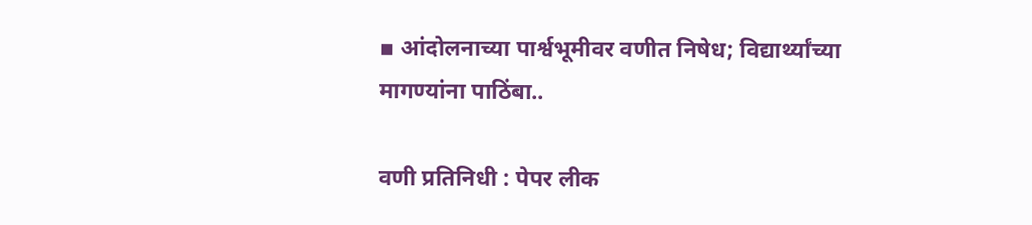▪ आंदोलनाच्या पार्श्वभूमीवर वणीत निषेध; विद्यार्थ्यांच्या मागण्यांना पाठिंबा..

वणी प्रतिनिधी : पेपर लीक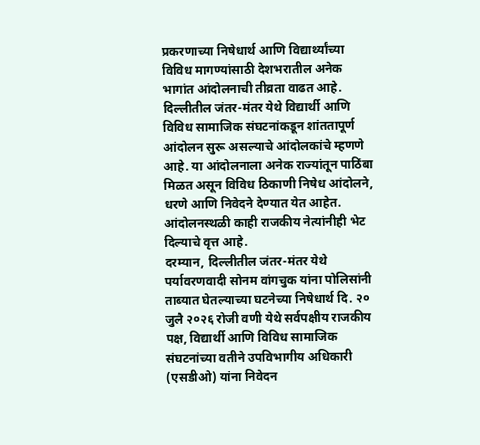प्रकरणाच्या निषेधार्थ आणि विद्यार्थ्यांच्या विविध मागण्यांसाठी देशभरातील अनेक भागांत आंदोलनाची तीव्रता वाढत आहे. दिल्लीतील जंतर-मंतर येथे विद्यार्थी आणि विविध सामाजिक संघटनांकडून शांततापूर्ण आंदोलन सुरू असल्याचे आंदोलकांचे म्हणणे आहे. या आंदोलनाला अनेक राज्यांतून पाठिंबा मिळत असून विविध ठिकाणी निषेध आंदोलने, धरणे आणि निवेदने देण्यात येत आहेत. आंदोलनस्थळी काही राजकीय नेत्यांनीही भेट दिल्याचे वृत्त आहे.
दरम्यान, दिल्लीतील जंतर-मंतर येथे पर्यावरणवादी सोनम वांगचुक यांना पोलिसांनी ताब्यात घेतल्याच्या घटनेच्या निषेधार्थ दि. २० जुलै २०२६ रोजी वणी येथे सर्वपक्षीय राजकीय पक्ष, विद्यार्थी आणि विविध सामाजिक संघटनांच्या वतीने उपविभागीय अधिकारी (एसडीओ) यांना निवेदन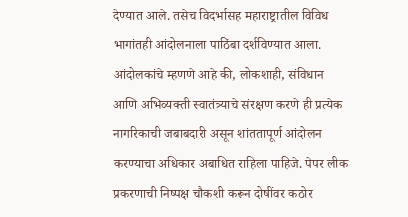देण्यात आले. तसेच विदर्भासह महाराष्ट्रातील विविध भागांतही आंदोलनाला पाठिंबा दर्शविण्यात आला.
आंदोलकांचे म्हणणे आहे की, लोकशाही, संविधान आणि अभिव्यक्ती स्वातंत्र्याचे संरक्षण करणे ही प्रत्येक नागरिकाची जबाबदारी असून शांततापूर्ण आंदोलन करण्याचा अधिकार अबाधित राहिला पाहिजे. पेपर लीक प्रकरणाची निष्पक्ष चौकशी करून दोषींवर कठोर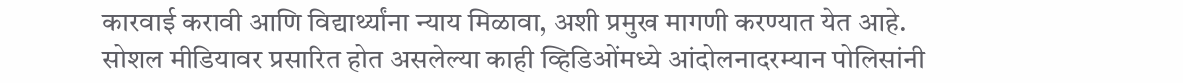कारवाई करावी आणि विद्यार्थ्यांना न्याय मिळावा, अशी प्रमुख मागणी करण्यात येत आहे.
सोशल मीडियावर प्रसारित होत असलेल्या काही व्हिडिओंमध्ये आंदोलनादरम्यान पोलिसांनी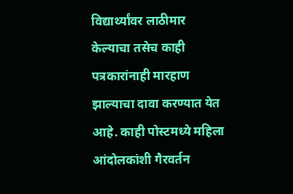विद्यार्थ्यांवर लाठीमार केल्याचा तसेच काही पत्रकारांनाही मारहाण झाल्याचा दावा करण्यात येत आहे. काही पोस्टमध्ये महिला आंदोलकांशी गैरवर्तन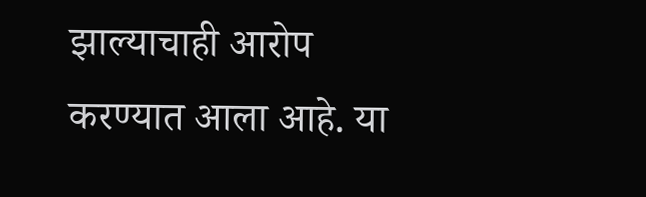झाल्याचाही आरोप करण्यात आला आहे. या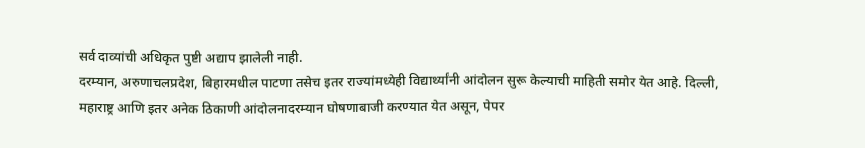सर्व दाव्यांची अधिकृत पुष्टी अद्याप झालेली नाही.
दरम्यान, अरुणाचलप्रदेश, बिहारमधील पाटणा तसेच इतर राज्यांमध्येही विद्यार्थ्यांनी आंदोलन सुरू केल्याची माहिती समोर येत आहे. दिल्ली, महाराष्ट्र आणि इतर अनेक ठिकाणी आंदोलनादरम्यान घोषणाबाजी करण्यात येत असून, पेपर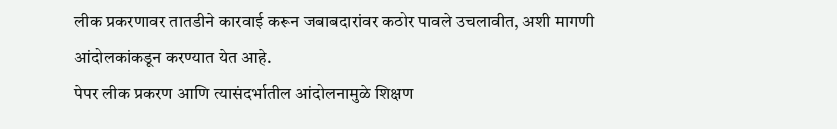लीक प्रकरणावर तातडीने कारवाई करून जबाबदारांवर कठोर पावले उचलावीत, अशी मागणी आंदोलकांकडून करण्यात येत आहे.
पेपर लीक प्रकरण आणि त्यासंदर्भातील आंदोलनामुळे शिक्षण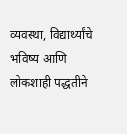व्यवस्था, विद्यार्थ्यांचे भविष्य आणि लोकशाही पद्धतीने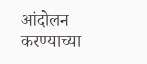आंदोलन करण्याच्या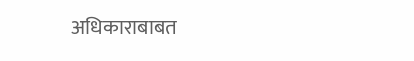अधिकाराबाबत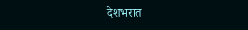देशभरात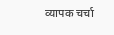व्यापक चर्चा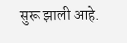सुरू झाली आहे.